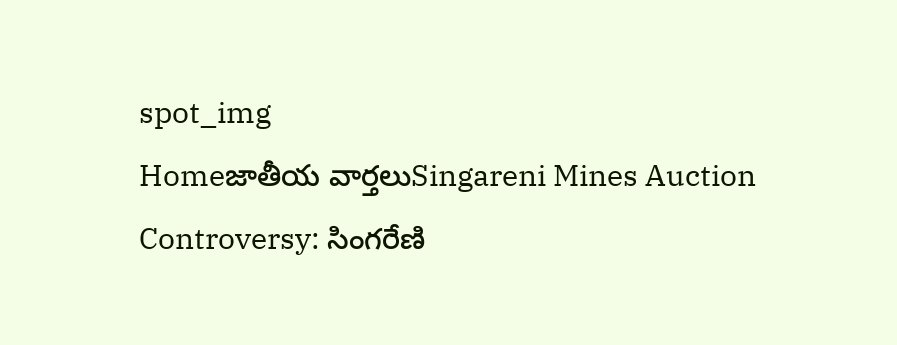spot_img
Homeజాతీయ వార్తలుSingareni Mines Auction Controversy: సింగరేణి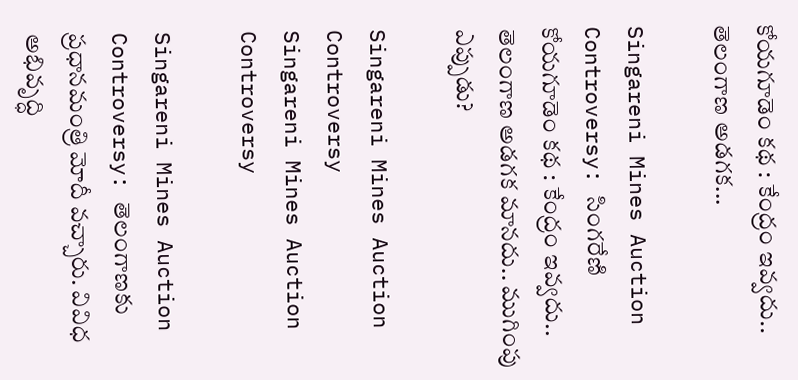కోయగూడెం కథ : కేంద్రం ఇవ్వదు.. తెలంగాణ అడగక...

Singareni Mines Auction Controversy: సింగరేణి కోయగూడెం కథ : కేంద్రం ఇవ్వదు.. తెలంగాణ అడగక మానదు.. ముగింపు ఎప్పుడు?

Singareni Mines Auction Controversy
Singareni Mines Auction Controversy

Singareni Mines Auction Controversy: తెలంగాణకు ప్రధానమంత్రి మోదీ వచ్చారు. వివిధ అభివృద్ధి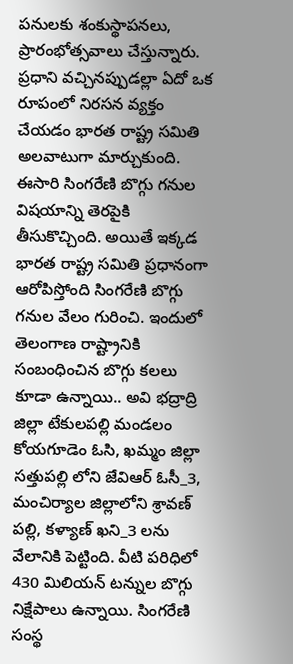పనులకు శంకుస్థాపనలు, ప్రారంభోత్సవాలు చేస్తున్నారు. ప్రధాని వచ్చినప్పుడల్లా ఏదో ఒక రూపంలో నిరసన వ్యక్తం చేయడం భారత రాష్ట్ర సమితి అలవాటుగా మార్చుకుంది. ఈసారి సింగరేణి బొగ్గు గనుల విషయాన్ని తెరపైకి తీసుకొచ్చింది. అయితే ఇక్కడ భారత రాష్ట్ర సమితి ప్రధానంగా ఆరోపిస్తోంది సింగరేణి బొగ్గు గనుల వేలం గురించి. ఇందులో తెలంగాణ రాష్ట్రానికి సంబంధించిన బొగ్గు కలలు కూడా ఉన్నాయి.. అవి భద్రాద్రి జిల్లా టేకులపల్లి మండలం కోయగూడెం ఓసి, ఖమ్మం జిల్లా సత్తుపల్లి లోని జేవిఆర్ ఓసీ_3, మంచిర్యాల జిల్లాలోని శ్రావణ్ పల్లి, కళ్యాణ్ ఖని_3 లను వేలానికి పెట్టింది. వీటి పరిధిలో 430 మిలియన్ టన్నుల బొగ్గు నిక్షేపాలు ఉన్నాయి. సింగరేణి సంస్థ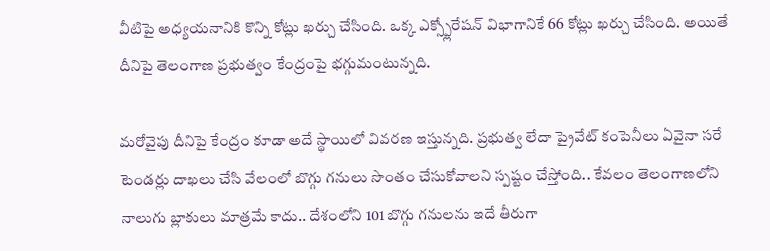వీటిపై అధ్యయనానికి కొన్ని కోట్లు ఖర్చు చేసింది. ఒక్క ఎక్స్ప్లోరేషన్ విభాగానికే 66 కోట్లు ఖర్చు చేసింది. అయితే దీనిపై తెలంగాణ ప్రభుత్వం కేంద్రంపై భగ్గుమంటున్నది.

మరోవైపు దీనిపై కేంద్రం కూడా అదే స్థాయిలో వివరణ ఇస్తున్నది. ప్రభుత్వ లేదా ప్రైవేట్ కంపెనీలు ఏవైనా సరే టెండర్లు దాఖలు చేసి వేలంలో బొగ్గు గనులు సొంతం చేసుకోవాలని స్పష్టం చేస్తోంది.. కేవలం తెలంగాణలోని నాలుగు బ్లాకులు మాత్రమే కాదు.. దేశంలోని 101 బొగ్గు గనులను ఇదే తీరుగా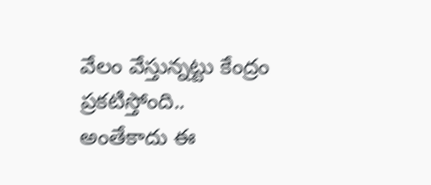వేలం వేస్తున్నట్టు కేంద్రం ప్రకటిస్తోంది.. అంతేకాదు ఈ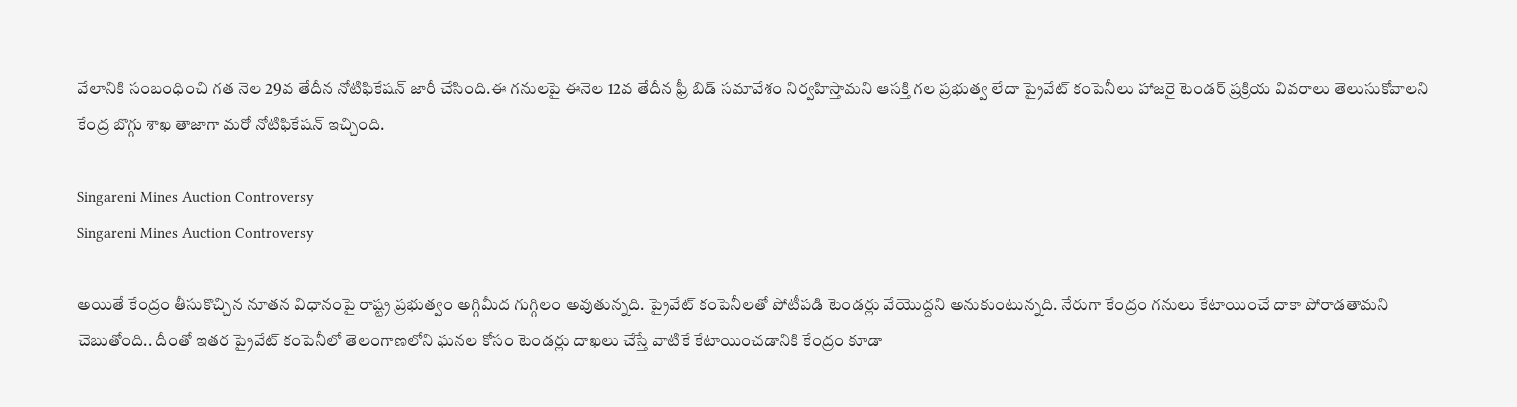వేలానికి సంబంధించి గత నెల 29వ తేదీన నోటిఫికేషన్ జారీ చేసింది.ఈ గనులపై ఈనెల 12వ తేదీన ఫ్రీ బిడ్ సమావేశం నిర్వహిస్తామని ఆసక్తి గల ప్రభుత్వ లేదా ప్రైవేట్ కంపెనీలు హాజరై టెండర్ ప్రక్రియ వివరాలు తెలుసుకోవాలని కేంద్ర బొగ్గు శాఖ తాజాగా మరో నోటిఫికేషన్ ఇచ్చింది.

Singareni Mines Auction Controversy
Singareni Mines Auction Controversy

అయితే కేంద్రం తీసుకొచ్చిన నూతన విధానంపై రాష్ట్ర ప్రభుత్వం అగ్గిమీద గుగ్గిలం అవుతున్నది. ప్రైవేట్ కంపెనీలతో పోటీపడి టెండర్లు వేయొద్దని అనుకుంటున్నది. నేరుగా కేంద్రం గనులు కేటాయించే దాకా పోరాడతామని చెబుతోంది.. దీంతో ఇతర ప్రైవేట్ కంపెనీలో తెలంగాణలోని ఘనల కోసం టెండర్లు దాఖలు చేస్తే వాటికే కేటాయించడానికి కేంద్రం కూడా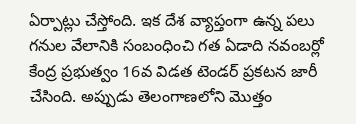ఏర్పాట్లు చేస్తోంది. ఇక దేశ వ్యాప్తంగా ఉన్న పలు గనుల వేలానికి సంబంధించి గత ఏడాది నవంబర్లో కేంద్ర ప్రభుత్వం 16వ విడత టెండర్ ప్రకటన జారీ చేసింది. అప్పుడు తెలంగాణలోని మొత్తం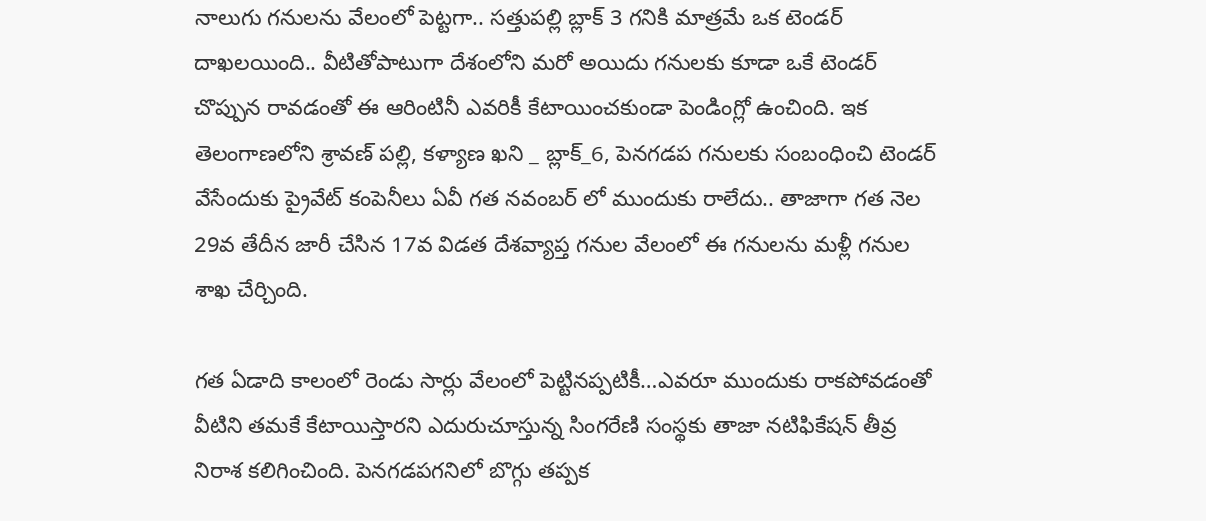నాలుగు గనులను వేలంలో పెట్టగా.. సత్తుపల్లి బ్లాక్ 3 గనికి మాత్రమే ఒక టెండర్ దాఖలయింది.. వీటితోపాటుగా దేశంలోని మరో అయిదు గనులకు కూడా ఒకే టెండర్ చొప్పున రావడంతో ఈ ఆరింటినీ ఎవరికీ కేటాయించకుండా పెండింగ్లో ఉంచింది. ఇక తెలంగాణలోని శ్రావణ్ పల్లి, కళ్యాణ ఖని _ బ్లాక్_6, పెనగడప గనులకు సంబంధించి టెండర్ వేసేందుకు ప్రైవేట్ కంపెనీలు ఏవీ గత నవంబర్ లో ముందుకు రాలేదు.. తాజాగా గత నెల 29వ తేదీన జారీ చేసిన 17వ విడత దేశవ్యాప్త గనుల వేలంలో ఈ గనులను మళ్లీ గనుల శాఖ చేర్చింది.

గత ఏడాది కాలంలో రెండు సార్లు వేలంలో పెట్టినప్పటికీ…ఎవరూ ముందుకు రాకపోవడంతో వీటిని తమకే కేటాయిస్తారని ఎదురుచూస్తున్న సింగరేణి సంస్థకు తాజా నటిఫికేషన్ తీవ్ర నిరాశ కలిగించింది. పెనగడపగనిలో బొగ్గు తప్పక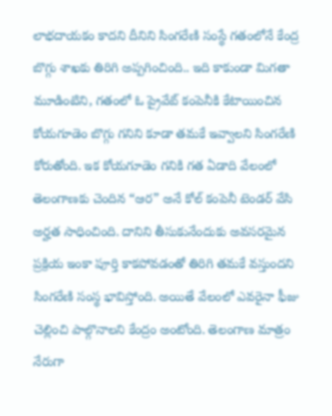లాభదాయకం కాదని దీనిని సింగరేణి సంస్థే గతంలోనే కేంద్ర బొగ్గు శాఖకు తిరిగి అప్పగించింది.. ఇది కాకుండా మిగతా మూడింటిని, గతంలో ఓ ప్రైవేట్ కంపెనీకి కేటాయించిన కోయగూడెం బొగ్గు గనిని కూడా తమకే ఇవ్వాలని సింగరేణి కోరుతోంది. ఇక కోయగూడెం గనికి గత ఏడాది వేలంలో తెలంగాణకు చెందిన “ఆర” అనే కోల్ కంపెనీ టెండర్ వేసి అర్హత సాధించింది. దానిని తీసుకునేందుకు అవసరమైన ప్రక్రియ ఇంకా పూర్తి కాకపోవడంతో తిరిగి తమకే వస్తుందని సింగరేణి సంస్థ భావిస్తోంది. అయితే వేలంలో ఎవరైనా ఫీజు చెల్లించి పాల్గొనాలని కేంద్రం అంటోంది. తెలంగాణ మాత్రం నేరుగా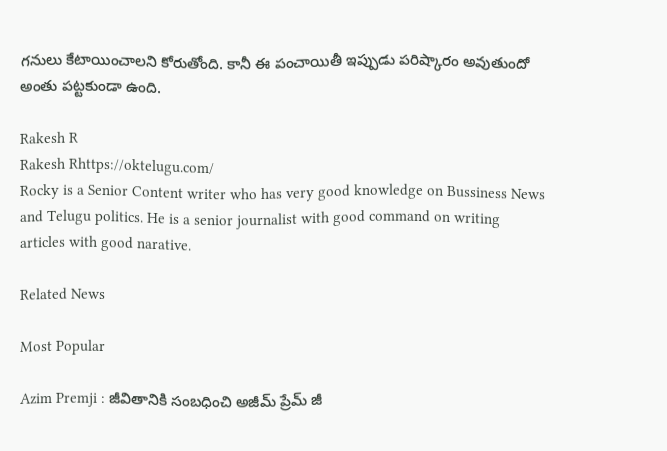గనులు కేటాయించాలని కోరుతోంది. కానీ ఈ పంచాయితీ ఇప్పుడు పరిష్కారం అవుతుందో అంతు పట్టకుండా ఉంది.

Rakesh R
Rakesh Rhttps://oktelugu.com/
Rocky is a Senior Content writer who has very good knowledge on Bussiness News and Telugu politics. He is a senior journalist with good command on writing articles with good narative.

Related News

Most Popular

Azim Premji : జీవితానికి సంబధించి అజీమ్ ప్రేమ్ జీ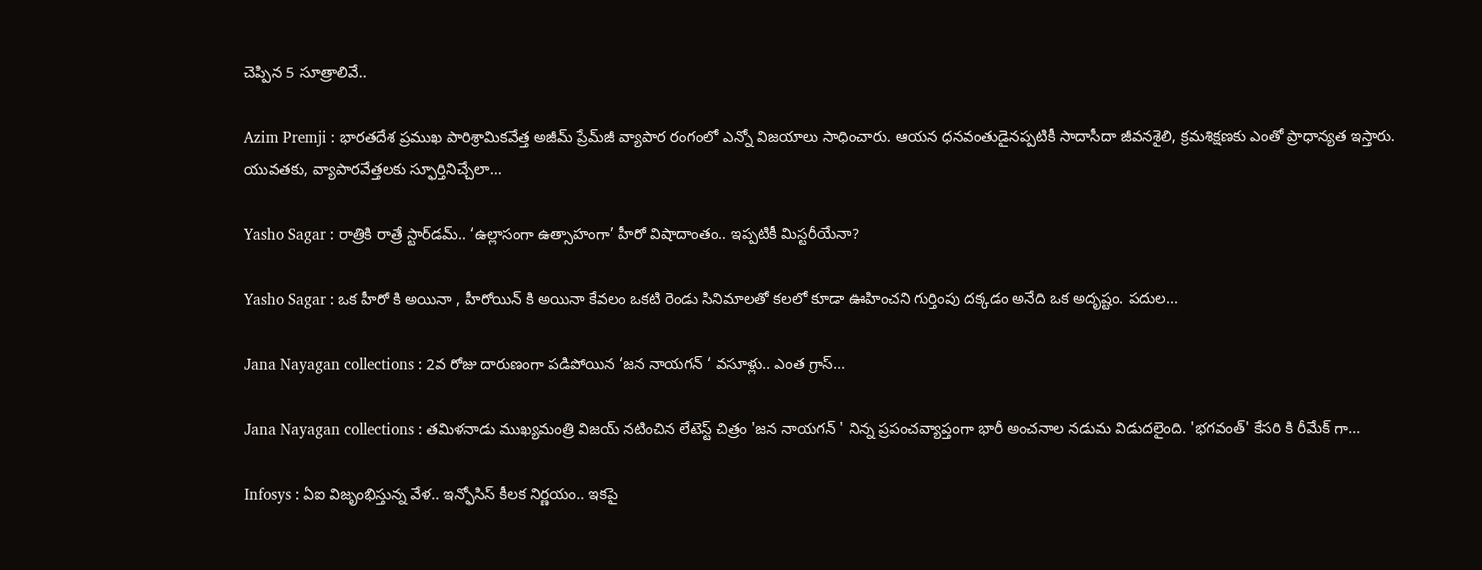చెప్పిన 5 సూత్రాలివే..

Azim Premji : భారతదేశ ప్రముఖ పారిశ్రామికవేత్త అజీమ్ ప్రేమ్‌జీ వ్యాపార రంగంలో ఎన్నో విజయాలు సాధించారు. ఆయన ధనవంతుడైనప్పటికీ సాదాసీదా జీవనశైలి, క్రమశిక్షణకు ఎంతో ప్రాధాన్యత ఇస్తారు. యువతకు, వ్యాపారవేత్తలకు స్ఫూర్తినిచ్చేలా...

Yasho Sagar : రాత్రికి రాత్రే స్టార్‌డమ్.. ‘ఉల్లాసంగా ఉత్సాహంగా’ హీరో విషాదాంతం.. ఇప్పటికీ మిస్టరీయేనా?

Yasho Sagar : ఒక హీరో కి అయినా , హీరోయిన్ కి అయినా కేవలం ఒకటి రెండు సినిమాలతో కలలో కూడా ఊహించని గుర్తింపు దక్కడం అనేది ఒక అదృష్టం. పదుల...

Jana Nayagan collections : 2వ రోజు దారుణంగా పడిపోయిన ‘జన నాయగన్ ‘ వసూళ్లు.. ఎంత గ్రాస్...

Jana Nayagan collections : తమిళనాడు ముఖ్యమంత్రి విజయ్ నటించిన లేటెస్ట్ చిత్రం 'జన నాయగన్ ' నిన్న ప్రపంచవ్యాప్తంగా భారీ అంచనాల నడుమ విడుదలైంది. 'భగవంత్' కేసరి కి రీమేక్ గా...

Infosys : ఏఐ విజృంభిస్తున్న వేళ.. ఇన్ఫోసిస్ కీలక నిర్ణయం.. ఇకపై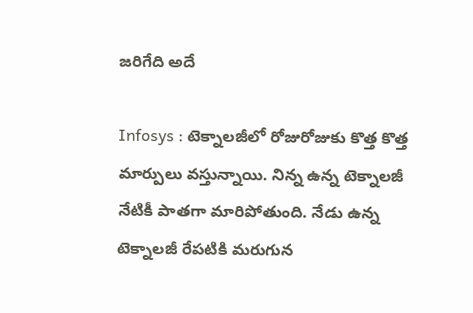జరిగేది అదే

Infosys : టెక్నాలజీలో రోజురోజుకు కొత్త కొత్త మార్పులు వస్తున్నాయి. నిన్న ఉన్న టెక్నాలజీ నేటికీ పాతగా మారిపోతుంది. నేడు ఉన్న టెక్నాలజీ రేపటికి మరుగున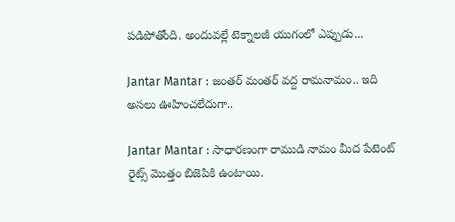పడిపోతోంది. అందువల్లే టెక్నాలజీ యుగంలో ఎప్పుడు...

Jantar Mantar : జంతర్ మంతర్ వద్ద రామనామం.. ఇది అసలు ఊహించలేదుగా..

Jantar Mantar : సాధారణంగా రాముడి నామం మీద పేటెంట్ రైట్స్ మొత్తం బిజెపికి ఉంటాయి.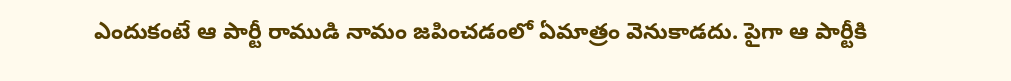ఎందుకంటే ఆ పార్టీ రాముడి నామం జపించడంలో ఏమాత్రం వెనుకాడదు. పైగా ఆ పార్టీకి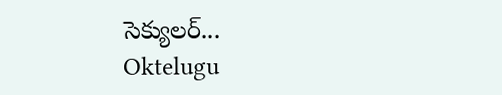సెక్యులర్...
Oktelugu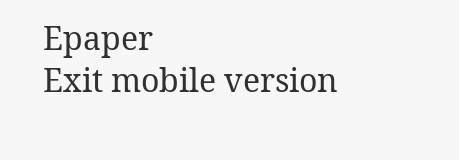Epaper
Exit mobile version